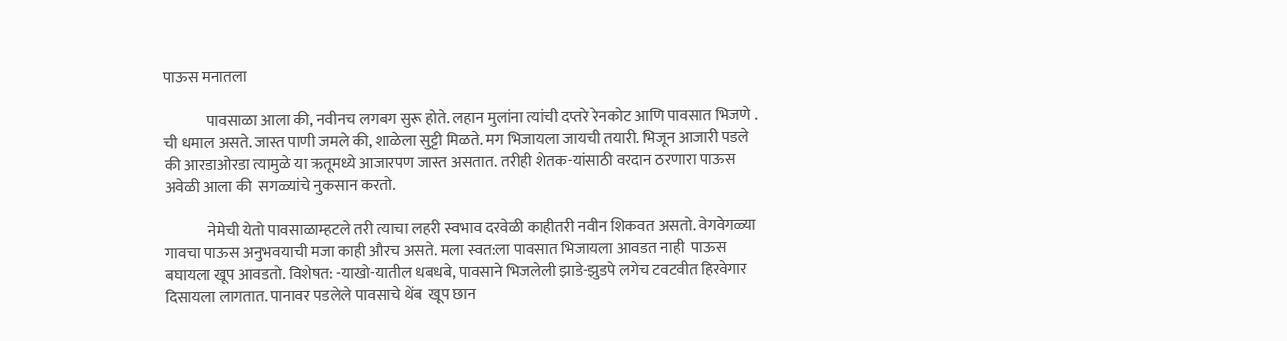पाऊस मनातला

              पावसाळा आला की, नवीनच लगबग सुरू होते. लहान मुलांना त्यांची दप्तरे रेनकोट आणि पावसात भिजणे . ची धमाल असते. जास्त पाणी जमले की, शाळेला सुट्टी मिळते. मग भिजायला जायची तयारी. भिजून आजारी पडले की आरडाओरडा त्यामुळे या ऋतूमध्ये आजारपण जास्त असतात. तरीही शेतक-यांसाठी वरदान ठरणारा पाऊस अवेळी आला की  सगळ्यांचे नुकसान करतो.

              नेमेची येतो पावसाळाम्हटले तरी त्याचा लहरी स्वभाव दरवेळी काहीतरी नवीन शिकवत असतो. वेगवेगळ्या गावचा पाऊस अनुभवयाची मजा काही औरच असते. मला स्वत:ला पावसात भिजायला आवडत नाही  पाऊस बघायला खूप आवडतो. विशेषत: -याखो-यातील धबधबे, पावसाने भिजलेली झाडे-झुडपे लगेच टवटवीत हिरवेगार दिसायला लागतात. पानावर पडलेले पावसाचे थेंब  खूप छान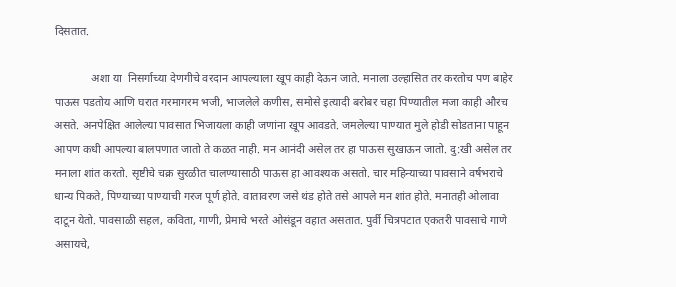दिसतात.

             अशा या  निसर्गाच्या देणगीचे वरदान आपल्याला खूप काही देऊन जाते. मनाला उल्हासित तर करतोच पण बाहेर पाऊस पडतोय आणि घरात गरमागरम भजी, भाजलेले कणीस, समोसे इत्यादी बरोबर चहा पिण्यातील मजा काही औरच असते. अनपेक्षित आलेल्या पावसात भिजायला काही जणांना खूप आवडते. जमलेल्या पाण्यात मुले होडी सोडताना पाहून आपण कधी आपल्या बालपणात जातो ते कळत नाही. मन आनंदी असेल तर हा पाऊस सुखाऊन जातो. दु:खी असेल तर मनाला शांत करतो. सृष्टीचे चक्र सुरळीत चालण्यासाठी पाऊस हा आवश्यक असतो. चार महिन्याच्या पावसाने वर्षभराचे धान्य पिकते, पिण्याच्या पाण्याची गरज पूर्ण होते. वातावरण जसे थंड होते तसे आपले मन शांत होते. मनातही ओलावा दाटून येतो. पावसाळी सहल, कविता, गाणी, प्रेमाचे भरते ओसंडून वहात असतात. पुर्वी चित्रपटात एकतरी पावसाचे गाणे असायचे,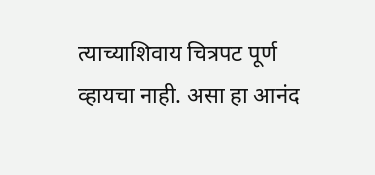त्याच्याशिवाय चित्रपट पूर्ण व्हायचा नाही. असा हा आनंद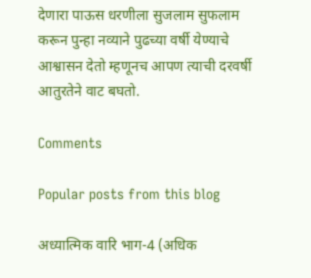देणारा पाऊस धरणीला सुजलाम सुफलाम करून पुन्हा नव्याने पुढच्या वर्षी येण्याचे आश्वासन देतो म्हणूनच आपण त्याची दरवर्षी आतुरतेने वाट बघतो.

Comments

Popular posts from this blog

अध्यात्मिक वारि भाग-4 (अधिक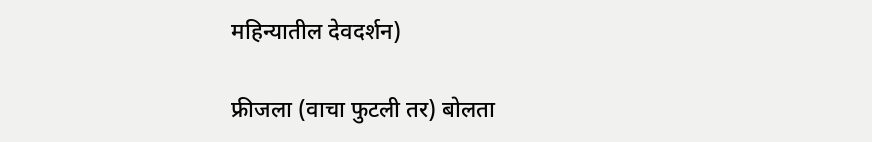महिन्यातील देवदर्शन)

फ्रीजला (वाचा फुटली तर) बोलता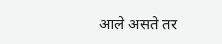आले असते तर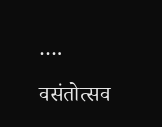….

वसंतोत्सव